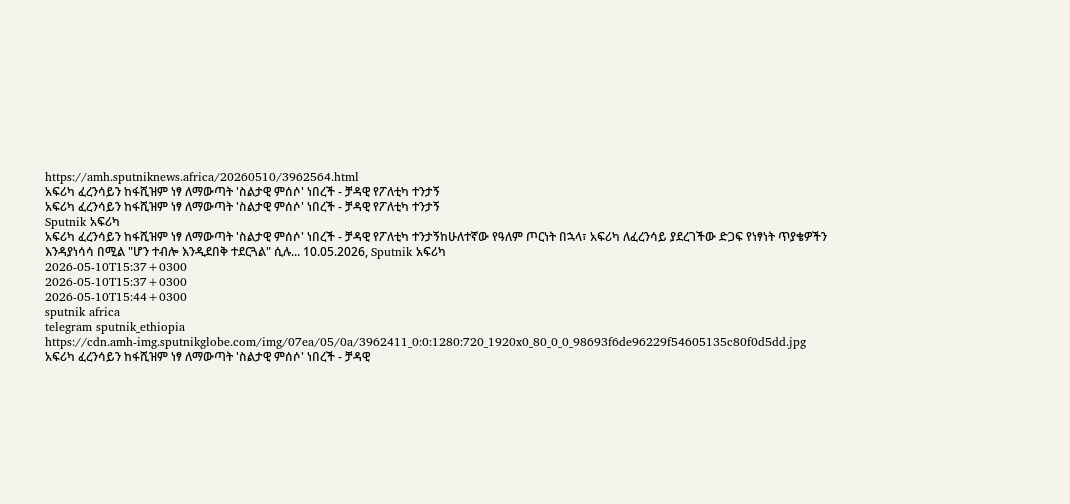https://amh.sputniknews.africa/20260510/3962564.html
አፍሪካ ፈረንሳይን ከፋሺዝም ነፃ ለማውጣት 'ስልታዊ ምሰሶ' ነበረች - ቻዳዊ የፖለቲካ ተንታኝ
አፍሪካ ፈረንሳይን ከፋሺዝም ነፃ ለማውጣት 'ስልታዊ ምሰሶ' ነበረች - ቻዳዊ የፖለቲካ ተንታኝ
Sputnik አፍሪካ
አፍሪካ ፈረንሳይን ከፋሺዝም ነፃ ለማውጣት 'ስልታዊ ምሰሶ' ነበረች - ቻዳዊ የፖለቲካ ተንታኝከሁለተኛው የዓለም ጦርነት በኋላ፣ አፍሪካ ለፈረንሳይ ያደረገችው ድጋፍ የነፃነት ጥያቄዎችን እንዳያነሳሳ በሚል "ሆን ተብሎ እንዲደበቅ ተደርጓል" ሲሉ... 10.05.2026, Sputnik አፍሪካ
2026-05-10T15:37+0300
2026-05-10T15:37+0300
2026-05-10T15:44+0300
sputnik africa
telegram sputnik_ethiopia
https://cdn.amh-img.sputnikglobe.com/img/07ea/05/0a/3962411_0:0:1280:720_1920x0_80_0_0_98693f6de96229f54605135c80f0d5dd.jpg
አፍሪካ ፈረንሳይን ከፋሺዝም ነፃ ለማውጣት 'ስልታዊ ምሰሶ' ነበረች - ቻዳዊ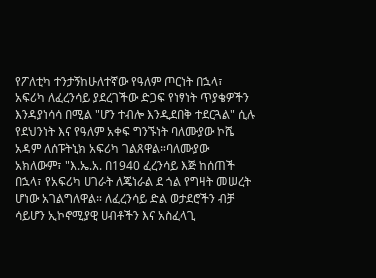የፖለቲካ ተንታኝከሁለተኛው የዓለም ጦርነት በኋላ፣ አፍሪካ ለፈረንሳይ ያደረገችው ድጋፍ የነፃነት ጥያቄዎችን እንዳያነሳሳ በሚል "ሆን ተብሎ እንዲደበቅ ተደርጓል" ሲሉ የደህንነት እና የዓለም አቀፍ ግንኙነት ባለሙያው ኮሼ አዳም ለሰፑትኒክ አፍሪካ ገልጸዋል።ባለሙያው አክለውም፣ "እ.ኤ.አ. በ1940 ፈረንሳይ እጅ ከሰጠች በኋላ፣ የአፍሪካ ሀገራት ለጄነራል ደ ጎል የግዛት መሠረት ሆነው አገልግለዋል። ለፈረንሳይ ድል ወታደሮችን ብቻ ሳይሆን ኢኮኖሚያዊ ሀብቶችን እና አስፈላጊ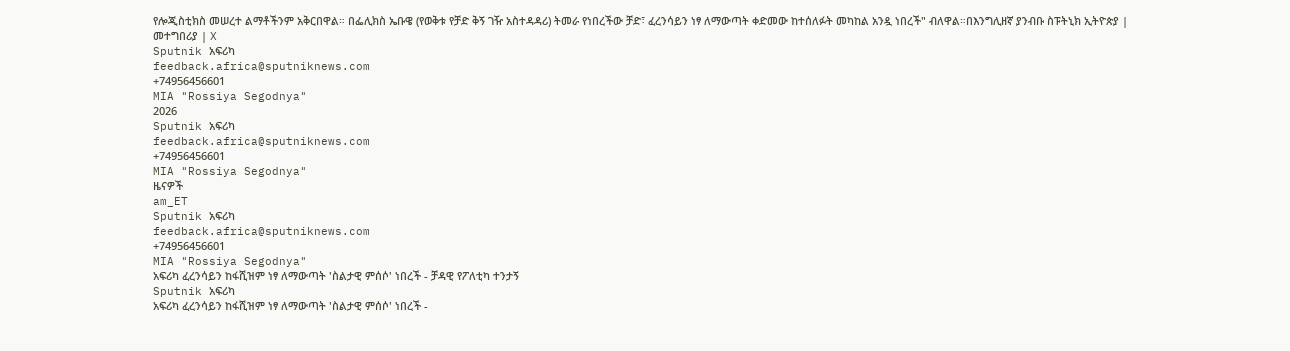የሎጂስቲክስ መሠረተ ልማቶችንም አቅርበዋል። በፌሊክስ ኤቡዌ (የወቅቱ የቻድ ቅኝ ገዥ አስተዳዳሪ) ትመራ የነበረችው ቻድ፣ ፈረንሳይን ነፃ ለማውጣት ቀድመው ከተሰለፉት መካከል አንዷ ነበረች" ብለዋል።በእንግሊዘኛ ያንብቡ ስፑትኒክ ኢትዮጵያ | መተግበሪያ | X
Sputnik አፍሪካ
feedback.africa@sputniknews.com
+74956456601
MIA "Rossiya Segodnya"
2026
Sputnik አፍሪካ
feedback.africa@sputniknews.com
+74956456601
MIA "Rossiya Segodnya"
ዜናዎች
am_ET
Sputnik አፍሪካ
feedback.africa@sputniknews.com
+74956456601
MIA "Rossiya Segodnya"
አፍሪካ ፈረንሳይን ከፋሺዝም ነፃ ለማውጣት 'ስልታዊ ምሰሶ' ነበረች - ቻዳዊ የፖለቲካ ተንታኝ
Sputnik አፍሪካ
አፍሪካ ፈረንሳይን ከፋሺዝም ነፃ ለማውጣት 'ስልታዊ ምሰሶ' ነበረች -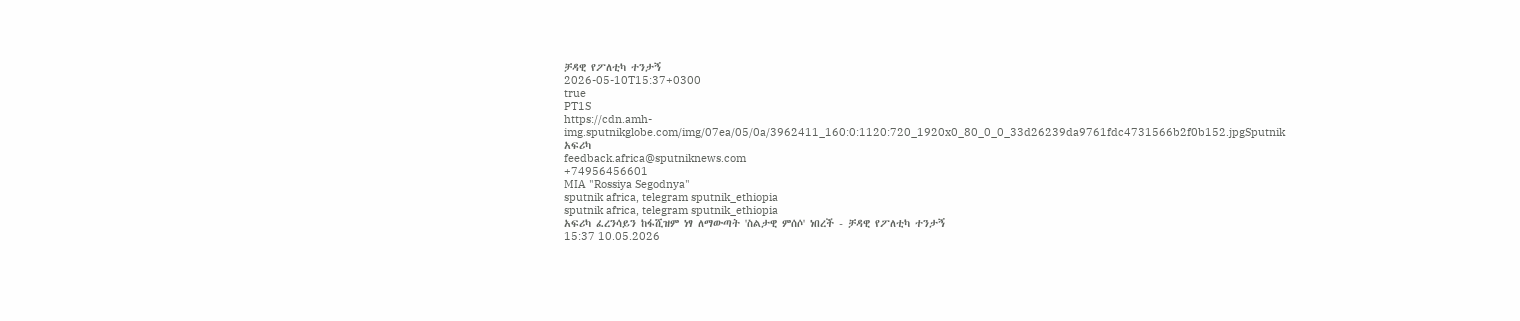ቻዳዊ የፖለቲካ ተንታኝ
2026-05-10T15:37+0300
true
PT1S
https://cdn.amh-img.sputnikglobe.com/img/07ea/05/0a/3962411_160:0:1120:720_1920x0_80_0_0_33d26239da9761fdc4731566b2f0b152.jpgSputnik አፍሪካ
feedback.africa@sputniknews.com
+74956456601
MIA "Rossiya Segodnya"
sputnik africa, telegram sputnik_ethiopia
sputnik africa, telegram sputnik_ethiopia
አፍሪካ ፈረንሳይን ከፋሺዝም ነፃ ለማውጣት 'ስልታዊ ምሰሶ' ነበረች - ቻዳዊ የፖለቲካ ተንታኝ
15:37 10.05.2026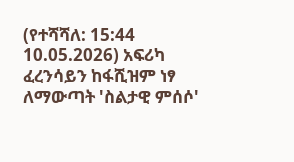(የተሻሻለ: 15:44 10.05.2026) አፍሪካ ፈረንሳይን ከፋሺዝም ነፃ ለማውጣት 'ስልታዊ ምሰሶ'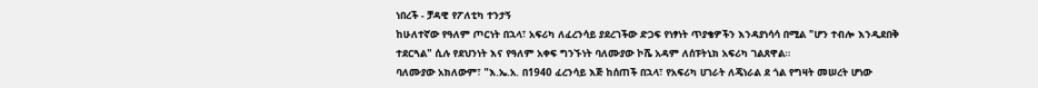ነበረች - ቻዳዊ የፖለቲካ ተንታኝ
ከሁለተኛው የዓለም ጦርነት በኋላ፣ አፍሪካ ለፈረንሳይ ያደረገችው ድጋፍ የነፃነት ጥያቄዎችን እንዳያነሳሳ በሚል "ሆን ተብሎ እንዲደበቅ ተደርጓል" ሲሉ የደህንነት እና የዓለም አቀፍ ግንኙነት ባለሙያው ኮሼ አዳም ለሰፑትኒክ አፍሪካ ገልጸዋል።
ባለሙያው አክለውም፣ "እ.ኤ.አ. በ1940 ፈረንሳይ እጅ ከሰጠች በኋላ፣ የአፍሪካ ሀገራት ለጄነራል ደ ጎል የግዛት መሠረት ሆነው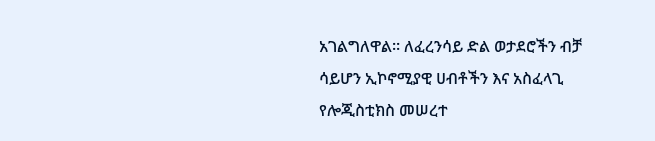አገልግለዋል። ለፈረንሳይ ድል ወታደሮችን ብቻ ሳይሆን ኢኮኖሚያዊ ሀብቶችን እና አስፈላጊ የሎጂስቲክስ መሠረተ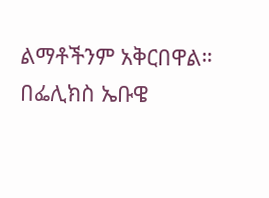ልማቶችንም አቅርበዋል። በፌሊክስ ኤቡዌ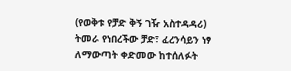(የወቅቱ የቻድ ቅኝ ገዥ አስተዳዳሪ) ትመራ የነበረችው ቻድ፣ ፈረንሳይን ነፃ ለማውጣት ቀድመው ከተሰለፉት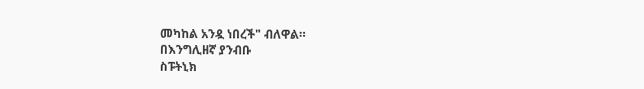መካከል አንዷ ነበረች" ብለዋል።
በእንግሊዘኛ ያንብቡ
ስፑትኒክ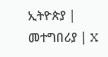ኢትዮጵያ | መተግበሪያ | X